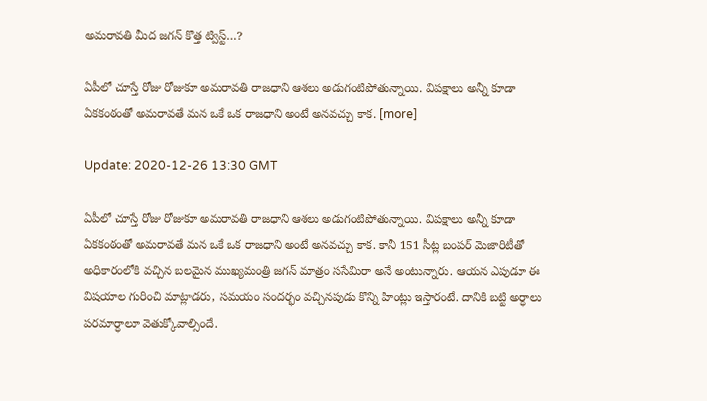అమరావతి మీద జగన్ కొత్త ట్విస్ట్…?

ఏపీలో చూస్తే రోజు రోజుకూ అమరావతి రాజధాని ఆశలు అడుగంటిపోతున్నాయి. విపక్షాలు అన్నీ కూడా ఏకకంఠంతో అమరావతే మన ఒకే ఒక రాజధాని అంటే అనవచ్చు కాక. [more]

Update: 2020-12-26 13:30 GMT

ఏపీలో చూస్తే రోజు రోజుకూ అమరావతి రాజధాని ఆశలు అడుగంటిపోతున్నాయి. విపక్షాలు అన్నీ కూడా ఏకకంఠంతో అమరావతే మన ఒకే ఒక రాజధాని అంటే అనవచ్చు కాక. కానీ 151 సీట్ల బంపర్ మెజారిటీతో అధికారంలోకి వచ్చిన బలమైన ముఖ్యమంత్రి జగన్ మాత్రం ససేమిరా అనే అంటున్నారు. ఆయన ఎపుడూ ఈ విషయాల గురించి మాట్లాడరు, సమయం సందర్భం వచ్చినపుడు కొన్ని హింట్లు ఇస్తారంటే. దానికి బట్టి అర్ధాలు పరమార్ధాలూ వెతుక్కోవాల్సిందే.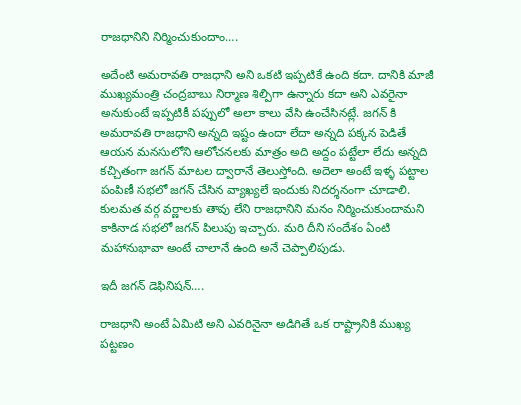రాజధానిని నిర్మించుకుందాం….

అదేంటి అమరావతి రాజధాని అని ఒకటి ఇప్పటికే ఉంది కదా. దానికి మాజీ ముఖ్యమంత్రి చంద్రబాబు నిర్మాణ శిల్పిగా ఉన్నారు కదా అని ఎవరైనా అనుకుంటే ఇప్పటికీ పప్పులో అలా కాలు వేసి ఉంచేసినట్లే. జగన్ కి అమరావతి రాజధాని అన్నది ఇష్టం ఉందా లేదా అన్నది పక్కన పెడితే ఆయన మనసులోని ఆలోచనలకు మాత్రం అది అద్దం పట్టేలా లేదు అన్నది కచ్చితంగా జగన్ మాటల ద్వారానే తెలుస్తోంది. అదెలా అంటే ఇళ్ళ పట్టాల పంపిణీ సభలో జగన్ చేసిన వ్యాఖ్యలే ఇందుకు నిదర్శనంగా చూడాలి. కులమత వర్గ వర్ణాలకు తావు లేని రాజధానిని మనం నిర్మించుకుందామని కాకినాడ సభలో జగన్ పిలుపు ఇచ్చారు. మరి దీని సందేశం ఏంటి మహానుభావా అంటే చాలానే ఉంది అనే చెప్పాలిపుడు.

ఇదీ జగన్ డెఫినిషన్….

రాజధాని అంటే ఏమిటి అని ఎవరినైనా అడిగితే ఒక రాష్ట్రానికి ముఖ్య పట్టణం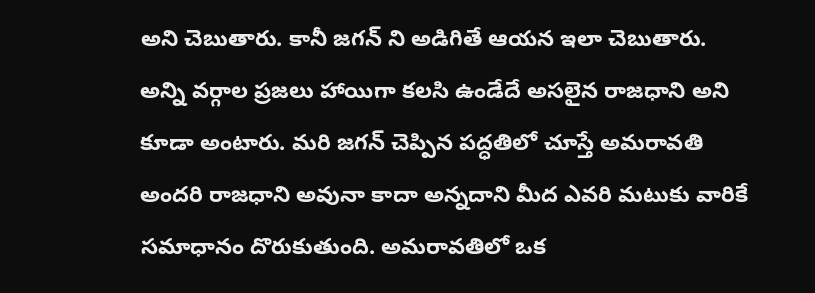అని చెబుతారు. కానీ జగన్ ని అడిగితే ఆయన ఇలా చెబుతారు. అన్ని వర్గాల ప్రజలు హాయిగా కలసి ఉండేదే అసలైన రాజధాని అని కూడా అంటారు. మరి జగన్ చెప్పిన పద్ధతిలో చూస్తే అమరావతి అందరి రాజధాని అవునా కాదా అన్నదాని మీద‌ ఎవరి మటుకు వారికే సమాధానం దొరుకుతుంది. అమరావతిలో ఒక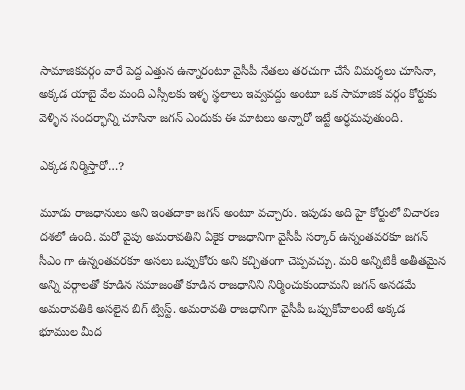సామాజికవర్గం వారే పెద్ద ఎత్తున ఉన్నారంటూ వైసీపీ నేతలు తరచుగా చేసే విమర్శలు చూసినా, అక్కడ యాబై వేల మంది ఎస్సీలకు ఇళ్ళ స్థలాలు ఇవ్వవద్దు అంటూ ఒక సామాజిక‌ వర్గం కోర్టుకు వెళ్ళిన సందర్భాన్ని చూసినా జగన్ ఎందుకు ఈ మాటలు అన్నారో ఇట్టే అర్ధమవుతుంది.

ఎక్కడ నిర్మిస్తారో…?

మూడు రాజధానులు అని ఇంతదాకా జగన్ అంటూ వచ్చారు. ఇపుడు అది హై కోర్టులో విచారణ దశలో ఉంది. మరో వైపు అమరావతిని ఏకైక రాజధానిగా వైసీపీ సర్కార్ ఉన్నంతవరకూ జగన్ సీఎం గా ఉన్నంతవరకూ అసలు ఒప్పుకోరు అని కచ్చితంగా చెప్పవచ్చు. మరి అన్నిటికీ అతీతమైన అన్ని వర్గాలతో కూడిన సమాజంతో కూడిన రాజధానిని నిర్మించుకుందామని జగన్ అనడమే అమరావతికి అసలైన బిగ్ ట్విస్ట్. అమరావతి రాజధానిగా వైసీపీ ఒప్పుకోవాలంటే అక్కడ భూముల మీద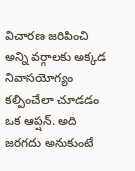విచారణ జరిపించి అన్ని వర్గాలకు అక్కడ నివాస‌యోగ్యం కల్పించేలా చూడడం ఒక ఆప్షన్. అది జరగదు అనుకుంటే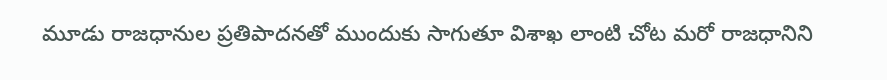మూడు రాజధానుల ప్రతిపాదనతో ముందుకు సాగుతూ విశాఖ లాంటి చోట మరో రాజధానిని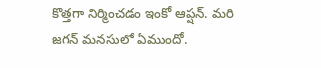కొత్తగా నిర్మించడం ఇంకో ఆప్షన్. మరి జగన్ మనసులో ఏముందో.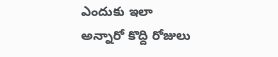ఎందుకు ఇలా అన్నారో కొద్ది రోజులు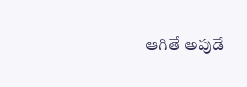ఆగితే అపుడే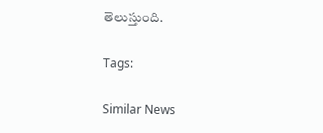తెలుస్తుంది.

Tags:

Similar News